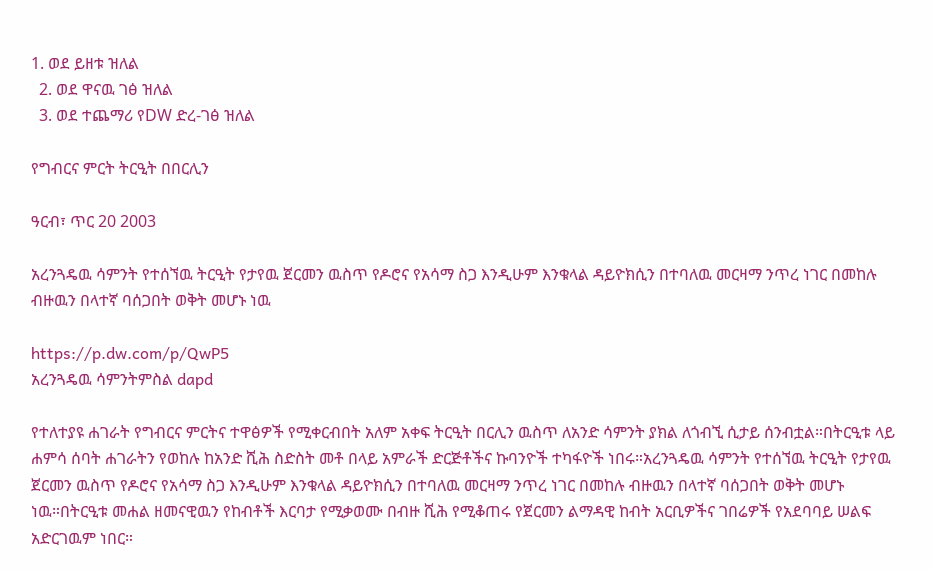1. ወደ ይዘቱ ዝለል
  2. ወደ ዋናዉ ገፅ ዝለል
  3. ወደ ተጨማሪ የDW ድረ-ገፅ ዝለል

የግብርና ምርት ትርዒት በበርሊን

ዓርብ፣ ጥር 20 2003

አረንጓዴዉ ሳምንት የተሰኘዉ ትርዒት የታየዉ ጀርመን ዉስጥ የዶሮና የአሳማ ስጋ እንዲሁም እንቁላል ዳይዮክሲን በተባለዉ መርዛማ ንጥረ ነገር በመከሉ ብዙዉን በላተኛ ባሰጋበት ወቅት መሆኑ ነዉ

https://p.dw.com/p/QwP5
አረንጓዴዉ ሳምንትምስል dapd

የተለተያዩ ሐገራት የግብርና ምርትና ተዋፅዎች የሚቀርብበት አለም አቀፍ ትርዒት በርሊን ዉስጥ ለአንድ ሳምንት ያክል ለጎብኚ ሲታይ ሰንብቷል።በትርዒቱ ላይ ሐምሳ ሰባት ሐገራትን የወከሉ ከአንድ ሺሕ ስድስት መቶ በላይ አምራች ድርጅቶችና ኩባንዮች ተካፋዮች ነበሩ።አረንጓዴዉ ሳምንት የተሰኘዉ ትርዒት የታየዉ ጀርመን ዉስጥ የዶሮና የአሳማ ስጋ እንዲሁም እንቁላል ዳይዮክሲን በተባለዉ መርዛማ ንጥረ ነገር በመከሉ ብዙዉን በላተኛ ባሰጋበት ወቅት መሆኑ ነዉ።በትርዒቱ መሐል ዘመናዊዉን የከብቶች እርባታ የሚቃወሙ በብዙ ሺሕ የሚቆጠሩ የጀርመን ልማዳዊ ከብት አርቢዎችና ገበሬዎች የአደባባይ ሠልፍ አድርገዉም ነበር።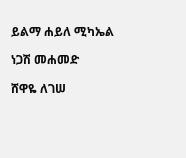ይልማ ሐይለ ሚካኤል

ነጋሽ መሐመድ

ሸዋዬ ለገሠ